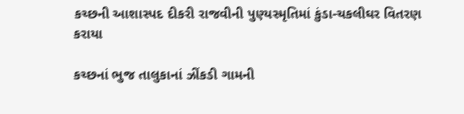કચ્છની આશાસ્પદ દીકરી રાજવીની પુણ્યસ્મૃતિમાં કુંડા-ચકલીઘર વિતરણ કરાયા

કચ્છનાં ભુજ તાલુકાનાં ઝીંકડી ગામની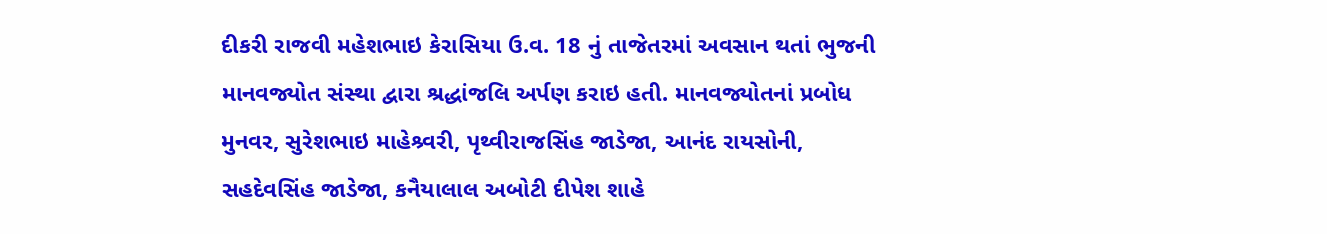દીકરી રાજવી મહેશભાઇ કેરાસિયા ઉ.વ. 18 નું તાજેતરમાં અવસાન થતાં ભુજની માનવજ્યોત સંસ્થા દ્વારા શ્રદ્ધાંજલિ અર્પણ કરાઇ હતી. માનવજ્યોતનાં પ્રબોધ મુનવર, સુરેશભાઇ માહેશ્ર્વરી, પૃથ્વીરાજસિંહ જાડેજા, આનંદ રાયસોની, સહદેવસિંહ જાડેજા, કનૈયાલાલ અબોટી દીપેશ શાહે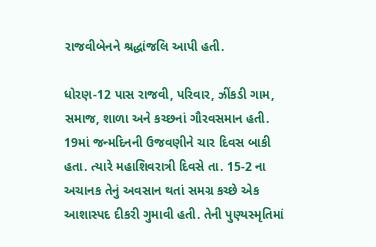રાજવીબેનને શ્રદ્ધાંજલિ આપી હતી.

ધોરણ-12 પાસ રાજવી, પરિવાર, ઝીંકડી ગામ, સમાજ, શાળા અને કચ્છનાં ગૌરવસમાન હતી. 19માં જન્મદિનની ઉજવણીને ચાર દિવસ બાકી હતા. ત્યારે મહાશિવરાત્રી દિવસે તા. 15-2 ના અચાનક તેનું અવસાન થતાં સમગ્ર કચ્છે એક આશાસ્પદ દીકરી ગુમાવી હતી. તેની પુણ્યસ્મૃતિમાં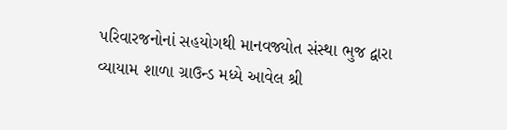પરિવારજનોનાં સહયોગથી માનવજ્યોત સંસ્થા ભુજ દ્વારા વ્યાયામ શાળા ગ્રાઉન્ડ મધ્યે આવેલ શ્રી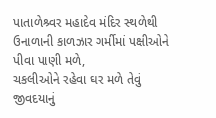પાતાળેશ્ર્વર મહાદેવ મંદિર સ્થળેથી ઉનાળાની કાળઝાર ગર્મીમાં પક્ષીઓને પીવા પાણી મળે,
ચકલીઓને રહેવા ઘર મળે તેવું જીવદયાનું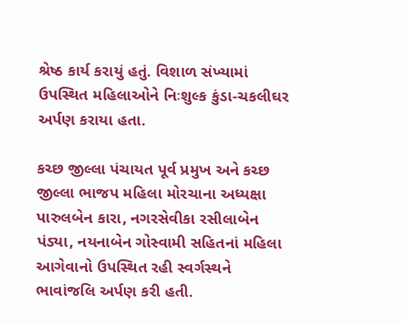શ્રેષ્ઠ કાર્ય કરાયું હતું. વિશાળ સંખ્યામાં ઉપસ્થિત મહિલાઓને નિઃશુલ્ક કુંડા-ચકલીઘર અર્પણ કરાયા હતા.

કચ્છ જીલ્લા પંચાયત પૂર્વ પ્રમુખ અને કચ્છ જીલ્લા ભાજપ મહિલા મોરચાના અધ્યક્ષા પારુલબેન કારા, નગરસેવીકા રસીલાબેન પંડ્યા, નયનાબેન ગોસ્વામી સહિતનાં મહિલા આગેવાનો ઉપસ્થિત રહી સ્વર્ગસ્થને ભાવાંજલિ અર્પણ કરી હતી.